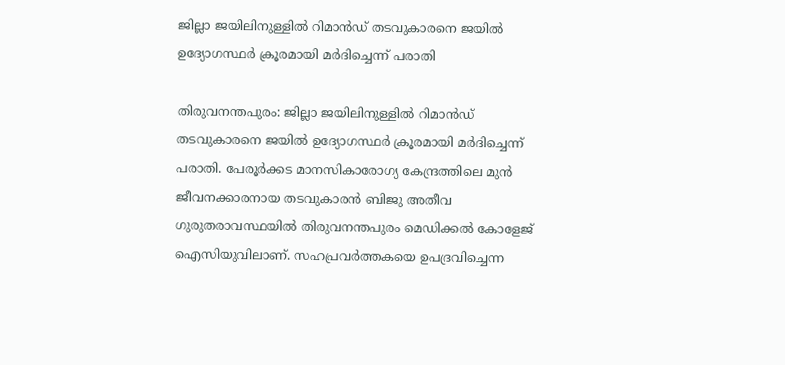ജില്ലാ ജയിലിനുള്ളിൽ റിമാൻഡ് തടവുകാരനെ ജയിൽ ഉദ്യോഗസ്ഥർ ക്രൂരമായി മർദിച്ചെന്ന് പരാതി

തിരുവനന്തപുരം: ജില്ലാ ജയിലിനുള്ളിൽ റിമാൻഡ് തടവുകാരനെ ജയിൽ ഉദ്യോഗസ്ഥർ ക്രൂരമായി മർദിച്ചെന്ന് പരാതി. പേരൂർക്കട മാനസികാരോഗ്യ കേന്ദ്രത്തിലെ മുൻ ജീവനക്കാരനായ തടവുകാരൻ ബിജു അതീവ ഗുരുതരാവസ്ഥയിൽ തിരുവനന്തപുരം മെഡിക്കൽ കോളേജ് ഐസിയുവിലാണ്. സഹപ്രവ‌ർത്തകയെ ഉപദ്രവിച്ചെന്ന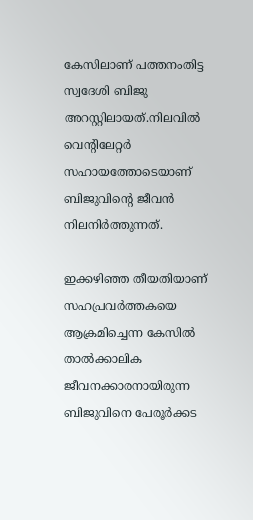കേസിലാണ് പത്തനംതിട്ട സ്വദേശി ബിജു അറസ്റ്റിലായത്.നിലവിൽ വെന്റിലേറ്റർ സഹായത്തോടെയാണ് ബിജുവിന്റെ ജീവൻ നിലനിർത്തുന്നത്.

ഇക്കഴിഞ്ഞ തീയതിയാണ് സഹപ്രവർത്തകയെ ആക്രമിച്ചെന്ന കേസിൽ താൽക്കാലിക ജീവനക്കാരനായിരുന്ന ബിജുവിനെ പേരൂർക്കട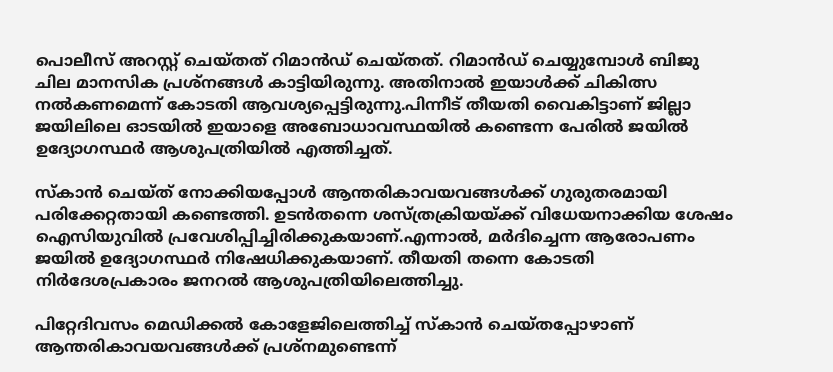പൊലീസ് അറസ്റ്റ് ചെയ്‌തത് റിമാൻഡ് ചെയ്‌തത്. റിമാൻഡ് ചെയ്യുമ്പോൾ ബിജു ചില മാനസിക പ്രശ്‌നങ്ങൾ കാട്ടിയിരുന്നു. അതിനാൽ ഇയാൾക്ക് ചികിത്സ നൽകണമെന്ന് കോടതി ആവശ്യപ്പെട്ടിരുന്നു.പിന്നീട് തീയതി വൈകിട്ടാണ് ജില്ലാ ജയിലിലെ ഓടയിൽ ഇയാളെ അബോധാവസ്ഥയിൽ കണ്ടെന്ന പേരിൽ ജയിൽ ഉദ്യോഗസ്ഥർ ആശുപത്രിയിൽ എത്തിച്ചത്.

സ്‌കാൻ ചെയ്‌ത് നോക്കിയപ്പോൾ ആന്തരികാവയവങ്ങൾക്ക് ഗുരുതരമായി പരിക്കേറ്റതായി കണ്ടെത്തി. ഉടൻതന്നെ ശസ്‌ത്രക്രിയയ്‌ക്ക് വിധേയനാക്കിയ ശേഷം ഐസിയുവിൽ പ്രവേശിപ്പിച്ചിരിക്കുകയാണ്.എന്നാൽ, മർദിച്ചെന്ന ആരോപണം ജയിൽ ഉദ്യോഗസ്ഥർ നിഷേധിക്കുകയാണ്. തീയതി തന്നെ കോടതി നിർദേശപ്രകാരം ജനറൽ ആശുപത്രിയിലെത്തിച്ചു.

പിറ്റേദിവസം മെഡിക്കൽ കോളേജിലെത്തിച്ച് സ്‌കാൻ ചെയ്‌തപ്പോഴാണ് ആന്തരികാവയവങ്ങൾക്ക് പ്രശ്‌നമുണ്ടെന്ന്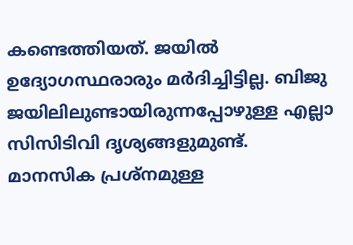കണ്ടെത്തിയത്. ജയിൽ ഉദ്യോഗസ്ഥരാരും മർദിച്ചിട്ടില്ല. ബിജു ജയിലിലുണ്ടായിരുന്നപ്പോഴുള്ള എല്ലാ സിസിടിവി ദൃശ്യങ്ങളുമുണ്ട്. മാനസിക പ്രശ്‌നമുള്ള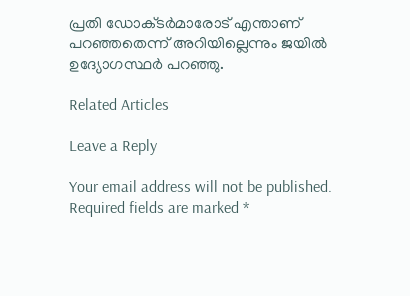പ്രതി ഡോക്‌ടർമാരോട് എന്താണ് പറഞ്ഞതെന്ന് അറിയില്ലെന്നും ജയിൽ ഉദ്യോഗസ്ഥർ പറഞ്ഞു.

Related Articles

Leave a Reply

Your email address will not be published. Required fields are marked *